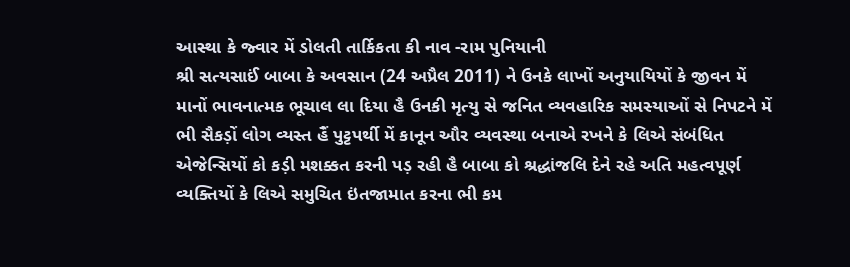આસ્થા કે જ્વાર મેં ડોલતી તાર્કિકતા કી નાવ -રામ પુનિયાની
શ્રી સત્યસાઈં બાબા કે અવસાન (24 અપ્રૈલ 2011) ને ઉનકે લાખોં અનુયાયિયોં કે જીવન મેં માનોં ભાવનાત્મક ભૂચાલ લા દિયા હૈ ઉનકી મૃત્યુ સે જનિત વ્યવહારિક સમસ્યાઓં સે નિપટને મેં ભી સૈકડ઼ોં લોગ વ્યસ્ત હૈં પુટ્ટપર્થી મેં કાનૂન ઔર વ્યવસ્થા બનાએ રખને કે લિએ સંબંધિત એજેન્સિયોં કો કડ઼ી મશક્કત કરની પડ઼ રહી હૈ બાબા કો શ્રદ્ધાંજલિ દેને રહે અતિ મહત્વપૂર્ણ વ્યક્તિયોં કે લિએ સમુચિત ઇંતજામાત કરના ભી કમ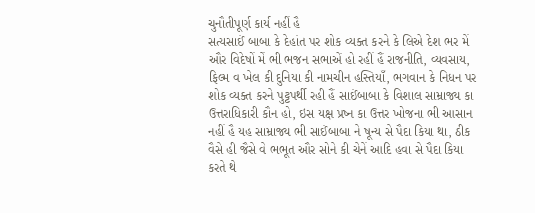ચુનૌતીપૂર્ણ કાર્ય નહીં હૈ
સત્યસાઈં બાબા કે દેહાંત પર શોક વ્યક્ત કરને કે લિએ દેશ ભર મેં ઔર વિદેષોં મેં ભી ભજન સભાએં હો રહીં હૈં રાજનીતિ, વ્યવસાય, ફિલ્મ વ ખેલ કી દુનિયા કી નામચીન હસ્તિયાઁ, ભગવાન કે નિધન પર શોક વ્યક્ત કરને પુટ્ટપર્થી રહી હૈં સાઈંબાબા કે વિશાલ સામ્રાજ્ય કા ઉત્તરાધિકારી કૌન હો, ઇસ યક્ષ પ્રષ્ન કા ઉત્તર ખોજના ભી આસાન નહીં હૈ યહ સામ્રાજ્ય ભી સાઈંબાબા ને ષૂન્ય સે પૈદા કિયા થા, ઠીક વૈસે હી જૈસે વે ભભૂત ઔર સોને કી ચેનેં આદિ હવા સે પૈદા કિયા કરતે થે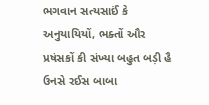ભગવાન સત્યસાઈં કે અનુયાયિયોં, ભક્તોં ઔર પ્રષંસકોં કી સંખ્યા બહુત બડ઼ી હૈ ઉનસે રઈસ બાબા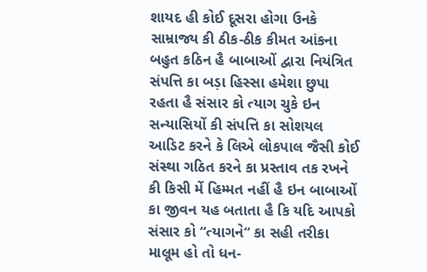શાયદ હી કોઈ દૂસરા હોગા ઉનકે સામ્રાજ્ય કી ઠીક-ઠીક કીમત આંકના બહુત કઠિન હૈ બાબાઓં દ્વારા નિયંત્રિત સંપત્તિ કા બડ઼ા હિસ્સા હમેશા છુપા રહતા હૈ સંસાર કો ત્યાગ ચુકે ઇન સન્યાસિયોં કી સંપત્તિ કા સોશયલ આડિટ કરને કે લિએ લોકપાલ જૈસી કોઈ સંસ્થા ગઠિત કરને કા પ્રસ્તાવ તક રખને કી કિસી મેં હિમ્મત નહીં હૈ ઇન બાબાઓં કા જીવન યહ બતાતા હૈ કિ યદિ આપકો સંસાર કો “ત્યાગને“ કા સહી તરીકા માલૂમ હો તો ધન-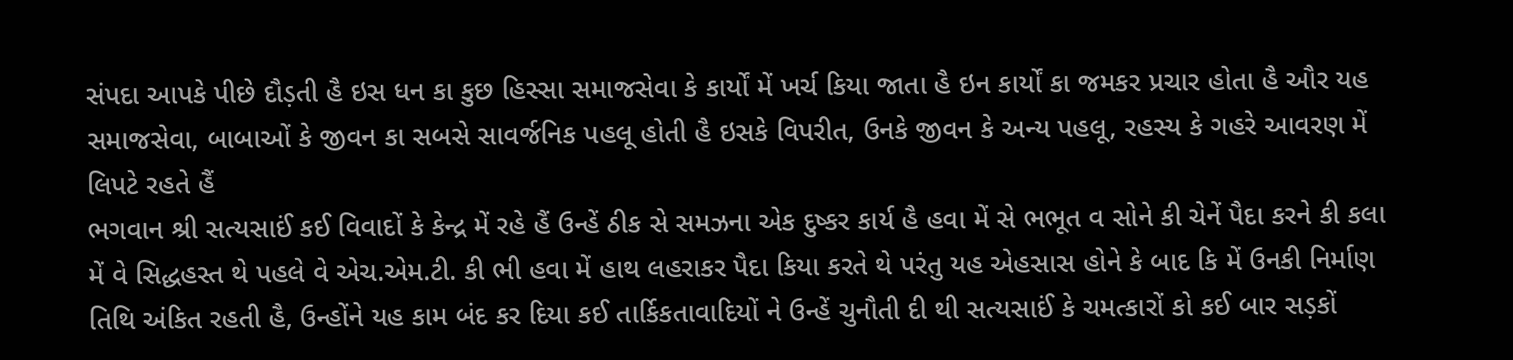સંપદા આપકે પીછે દૌડ઼તી હૈ ઇસ ધન કા કુછ હિસ્સા સમાજસેવા કે કાર્યોં મેં ખર્ચ કિયા જાતા હૈ ઇન કાર્યોં કા જમકર પ્રચાર હોતા હૈ ઔર યહ સમાજસેવા, બાબાઓં કે જીવન કા સબસે સાવર્જનિક પહલૂ હોતી હૈ ઇસકે વિપરીત, ઉનકે જીવન કે અન્ય પહલૂ, રહસ્ય કે ગહરે આવરણ મેં લિપટે રહતે હૈં
ભગવાન શ્રી સત્યસાઈં કઈ વિવાદોં કે કેન્દ્ર મેં રહે હૈં ઉન્હેં ઠીક સે સમઝના એક દુષ્કર કાર્ય હૈ હવા મેં સે ભભૂત વ સોને કી ચેનેં પૈદા કરને કી કલા મેં વે સિદ્ધહસ્ત થે પહલે વે એચ.એમ.ટી. કી ભી હવા મેં હાથ લહરાકર પૈદા કિયા કરતે થે પરંતુ યહ એહસાસ હોને કે બાદ કિ મેં ઉનકી નિર્માણ તિથિ અંકિત રહતી હૈ, ઉન્હોંને યહ કામ બંદ કર દિયા કઈ તાર્કિકતાવાદિયોં ને ઉન્હેં ચુનૌતી દી થી સત્યસાઈં કે ચમત્કારોં કો કઈ બાર સડ઼કોં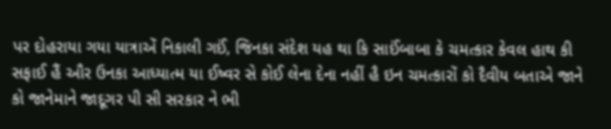પર દોહરાયા ગયા યાત્રાએં નિકાલી ગઈં, જિનકા સંદેશ યહ થા કિ સાઈંબાબા કે ચમત્કાર કેવલ હાથ કી સફાઈ હૈં ઔર ઉનકા આધ્યાત્મ યા ઈષ્વર સે કોઈ લેના દેના નહીં હૈ ઇન ચમત્કારોં કો દૈવીય બતાએ જાને કો જાનેમાને જાદૂગર પી સી સરકાર ને ભી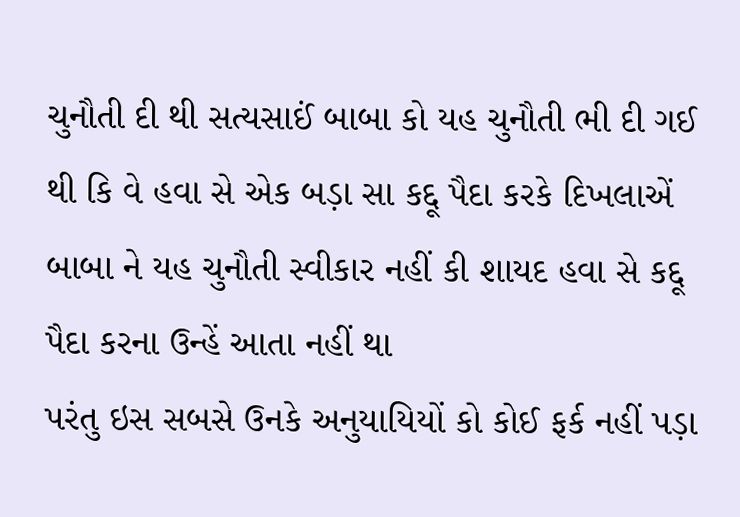ચુનૌતી દી થી સત્યસાઈં બાબા કો યહ ચુનૌતી ભી દી ગઈ થી કિ વે હવા સે એક બડ઼ા સા કદ્દૂ પૈદા કરકે દિખલાએં બાબા ને યહ ચુનૌતી સ્વીકાર નહીં કી શાયદ હવા સે કદ્દૂ પૈદા કરના ઉન્હેં આતા નહીં થા
પરંતુ ઇસ સબસે ઉનકે અનુયાયિયોં કો કોઈ ફર્ક નહીં પડ઼ા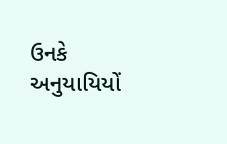ઉનકે અનુયાયિયોં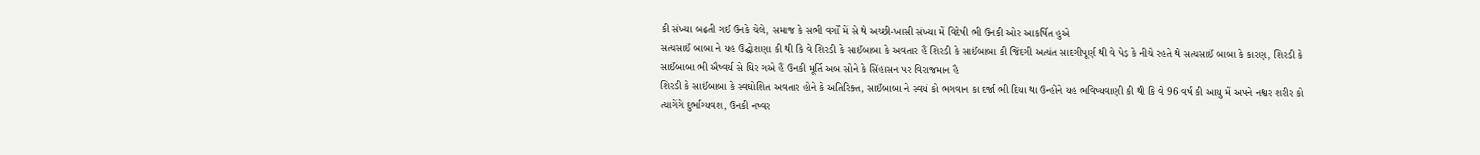કી સંખ્યા બઢ઼તી ગઈ ઉનકે ચેલે, સમાજ કે સભી વર્ગોં મેં સે થે અચ્છી-ખાસી સંખ્યા મેં વિદેષી ભી ઉનકી ઓર આકર્ષિત હુએ
સત્યસાઈં બાબા ને યહ ઉદ્ઘોશણા કી થી કિ વે શિરડી કે સાઈંબાબા કે અવતાર હૈં શિરડી કે સાઈંબાબા કી જિંદગી અત્યંત સાદગીપૂર્ણ થી વે પેડ઼ કે નીચે રહતે થે સત્યસાઈં બાબા કે કારણ, શિરડી કે સાઈંબાબા ભી ઐષ્વર્ય સે ઘિર ગએ હૈં ઉનકી મૂર્તિ અબ સોને કે સિંહાસન પર વિરાજમાન હૈ
શિરડી કે સાઈંબાબા કે સ્વઘોશિત અવતાર હોને કે અતિરિક્ત, સાઈંબાબા ને સ્વયં કો ભગવાન કા દર્જા ભી દિયા થા ઉન્હોંને યહ ભવિષ્યવાણી કી થી કિ વે 96 વર્ષ કી આયુ મેં અપને નશ્વર શરીર કો ત્યાગેંગે દુર્ભાગ્યવશ, ઉનકી નષ્વર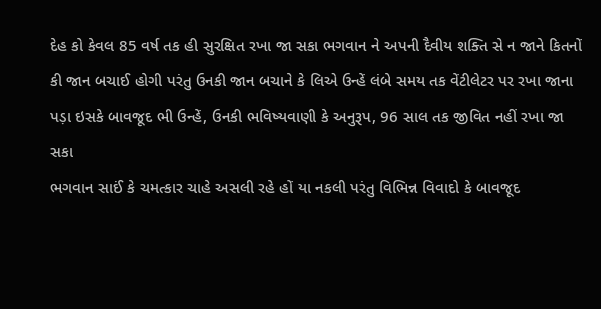દેહ કો કેવલ 85 વર્ષ તક હી સુરક્ષિત રખા જા સકા ભગવાન ને અપની દૈવીય શક્તિ સે ન જાને કિતનોં કી જાન બચાઈ હોગી પરંતુ ઉનકી જાન બચાને કે લિએ ઉન્હેં લંબે સમય તક વેંટીલેટર પર રખા જાના પડ઼ા ઇસકે બાવજૂદ ભી ઉન્હેં, ઉનકી ભવિષ્યવાણી કે અનુરૂપ, 96 સાલ તક જીવિત નહીં રખા જા સકા
ભગવાન સાઈં કે ચમત્કાર ચાહે અસલી રહે હોં યા નકલી પરંતુ વિભિન્ન વિવાદો કે બાવજૂદ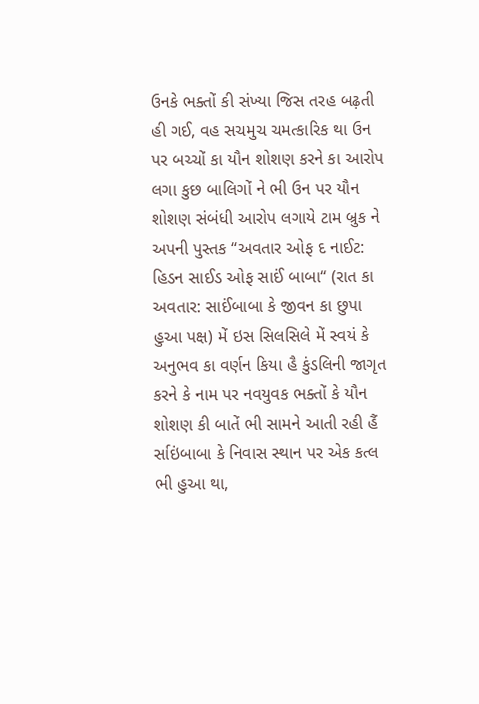ઉનકે ભક્તોં કી સંખ્યા જિસ તરહ બઢ઼તી હી ગઈ, વહ સચમુચ ચમત્કારિક થા ઉન પર બચ્ચોં કા યૌન શોશણ કરને કા આરોપ લગા કુછ બાલિગોં ને ભી ઉન પર યૌન શોશણ સંબંધી આરોપ લગાયે ટામ બ્રુક ને અપની પુસ્તક “અવતાર ઓફ દ નાઈટ: હિડન સાઈડ ઓફ સાઈં બાબા“ (રાત કા અવતાર: સાઈંબાબા કે જીવન કા છુપા હુઆ પક્ષ) મેં ઇસ સિલસિલે મેં સ્વયં કે અનુભવ કા વર્ણન કિયા હૈ કુંડલિની જાગૃત કરને કે નામ પર નવયુવક ભક્તોં કે યૌન શોશણ કી બાતેં ભી સામને આતી રહી હૈં ર્સાઇંબાબા કે નિવાસ સ્થાન પર એક કત્લ ભી હુઆ થા,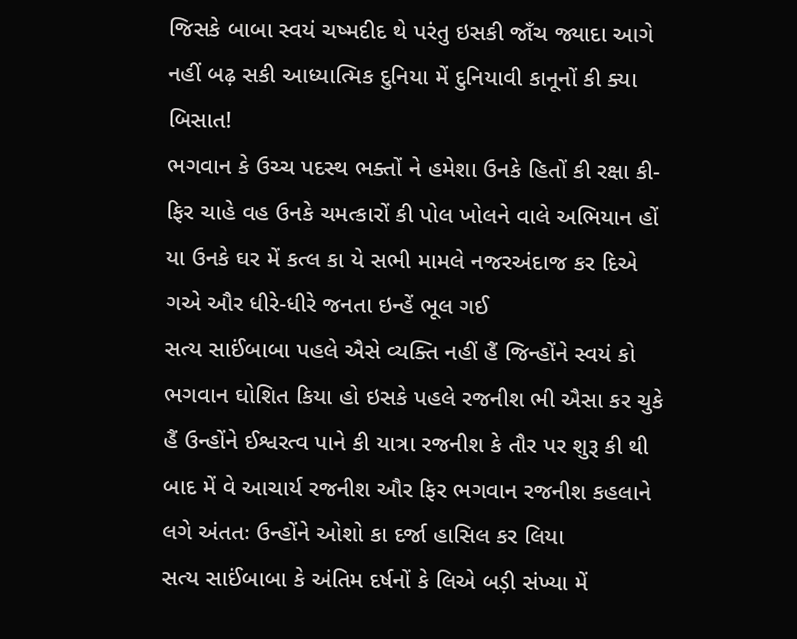જિસકે બાબા સ્વયં ચષ્મદીદ થે પરંતુ ઇસકી જાઁચ જ્યાદા આગે નહીં બઢ઼ સકી આધ્યાત્મિક દુનિયા મેં દુનિયાવી કાનૂનોં કી ક્યા બિસાત!
ભગવાન કે ઉચ્ચ પદસ્થ ભક્તોં ને હમેશા ઉનકે હિતોં કી રક્ષા કી-ફિર ચાહે વહ ઉનકે ચમત્કારોં કી પોલ ખોલને વાલે અભિયાન હોં યા ઉનકે ઘર મેં કત્લ કા યે સભી મામલે નજરઅંદાજ કર દિએ ગએ ઔર ધીરે-ધીરે જનતા ઇન્હેં ભૂલ ગઈ
સત્ય સાઈંબાબા પહલે ઐસે વ્યક્તિ નહીં હૈં જિન્હોંને સ્વયં કો ભગવાન ઘોશિત કિયા હો ઇસકે પહલે રજનીશ ભી ઐસા કર ચુકે હૈં ઉન્હોંને ઈશ્વરત્વ પાને કી યાત્રા રજનીશ કે તૌર પર શુરૂ કી થી બાદ મેં વે આચાર્ય રજનીશ ઔર ફિર ભગવાન રજનીશ કહલાને લગે અંતતઃ ઉન્હોંને ઓશો કા દર્જા હાસિલ કર લિયા
સત્ય સાઈંબાબા કે અંતિમ દર્ષનોં કે લિએ બડ઼ી સંખ્યા મેં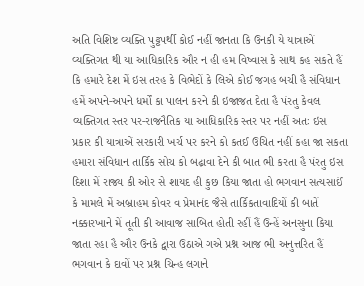અતિ વિશિષ્ટ વ્યક્તિ પુટ્ટપર્થી કોઈ નહીં જાનતા કિ ઉનકી યે યાત્રાએં વ્યક્તિગત થી યા આધિકારિક ઔર ન હી હમ વિષ્વાસ કે સાથ કહ સકતે હૈં કિ હમારે દેશ મેં ઇસ તરહ કે વિભેદોં કે લિએ કોઈ જગહ બચી હૈ સંવિધાન હમેં અપને-અપને ધર્મોં કા પાલન કરને કી ઇજાજત દેતા હૈ પંરતુ કેવલ વ્યક્તિગત સ્તર પર-રાજનૈતિક યા આધિકારિક સ્તર પર નહીં અતઃ ઇસ પ્રકાર કી યાત્રાએં સરકારી ખર્ચ પર કરને કો કતઈ ઉચિત નહીં કહા જા સકતા
હમારા સંવિધાન તાર્કિક સોચ કો બઢ઼ાવા દેને કી બાત ભી કરતા હૈ પંરતુ ઇસ દિશા મેં રાજ્ય કી ઓર સે શાયદ હી કુછ કિયા જાતા હો ભગવાન સત્યસાઈં કે મામલે મેં અબ્રાહમ કોવર વ પ્રેમાનંદ જૈસે તાર્કિકતાવાદિયોં કી બાતેં નક્કારખાને મેં તૂતી કી આવાજ સાબિત હોતી રહીં હૈં ઉન્હેં અનસુના કિયા જાતા રહા હૈ ઔર ઉનકે દ્વારા ઉઠાએ ગએ પ્રશ્ન આજ ભી અનુત્તરિત હૈં ભગવાન કે દાવોં પર પ્રશ્ન ચિન્હ લગાને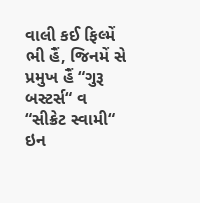વાલી કઈ ફિલ્મેં ભી હૈં, જિનમેં સે પ્રમુખ હૈં “ગુરૂ બસ્ટર્સ“ વ “સીક્રેટ સ્વામી“
ઇન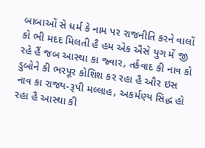બાબાઓં સે ધર્મ કે નામ પર રાજનીતિ કરને વાલોં કો ભી મદદ મિલતી હૈ હમ એક ઐસે યુગ મેં જી રહે હૈં જબ આસ્થા કા જ્વાર, તર્કવાદ કી નાવ કો ડુબોને કી ભરપૂર કોશિશ કર રહા હૈ ઔર ઇસ નાવ કા રાજ્ય-રૂપી મલ્લાહ, અકર્મણ્ય સિદ્ધ હો રહા હૈ આસ્થા કી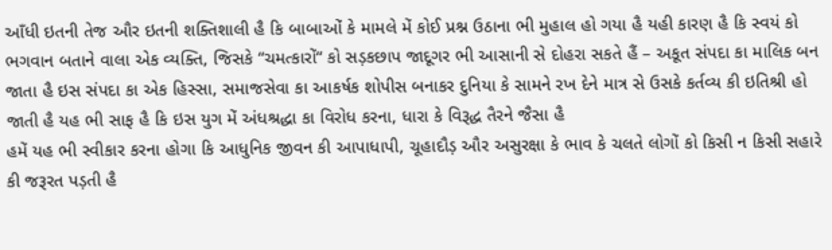આઁધી ઇતની તેજ ઔર ઇતની શક્તિશાલી હૈ કિ બાબાઓં કે મામલે મેં કોઈ પ્રશ્ન ઉઠાના ભી મુહાલ હો ગયા હૈ યહી કારણ હૈ કિ સ્વયં કો ભગવાન બતાને વાલા એક વ્યક્તિ, જિસકે “ચમત્કારોં“ કો સડ઼કછાપ જાદૂગર ભી આસાની સે દોહરા સકતે હૈં – અકૂત સંપદા કા માલિક બન જાતા હૈ ઇસ સંપદા કા એક હિસ્સા, સમાજસેવા કા આકર્ષક શોપીસ બનાકર દુનિયા કે સામને રખ દેને માત્ર સે ઉસકે કર્તવ્ય કી ઇતિશ્રી હો જાતી હૈ યહ ભી સાફ હૈ કિ ઇસ યુગ મેં અંધશ્રદ્ધા કા વિરોધ કરના, ધારા કે વિરૂદ્ધ તૈરને જૈસા હૈ
હમેં યહ ભી સ્વીકાર કરના હોગા કિ આધુનિક જીવન કી આપાધાપી, ચૂહાદૌડ઼ ઔર અસુરક્ષા કે ભાવ કે ચલતે લોગોં કો કિસી ન કિસી સહારે કી જરૂરત પડ઼તી હૈ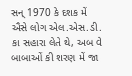સન્ 1970 કે દશક મેં ઐસે લોગ એલ.એસ.ડી. કા સહારા લેતે થે, અબ વે બાબાઓં કી શરણ મેં જા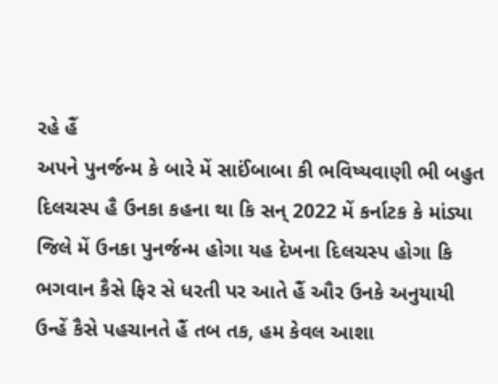રહે હૈં
અપને પુનર્જન્મ કે બારે મેં સાઈંબાબા કી ભવિષ્યવાણી ભી બહુત દિલચસ્પ હૈ ઉનકા કહના થા કિ સન્ 2022 મેં કર્નાટક કે માંડ્યા જિલે મેં ઉનકા પુનર્જન્મ હોગા યહ દેખના દિલચસ્પ હોગા કિ ભગવાન કૈસે ફિર સે ધરતી પર આતે હૈં ઔર ઉનકે અનુયાયી ઉન્હેં કૈસે પહચાનતે હૈં તબ તક, હમ કેવલ આશા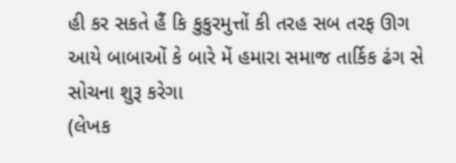હી કર સકતે હૈં કિ કુકુરમુત્તોં કી તરહ સબ તરફ ઊગ આયે બાબાઓં કે બારે મેં હમારા સમાજ તાર્કિક ઢંગ સે સોચના શુરૂ કરેગા
(લેખક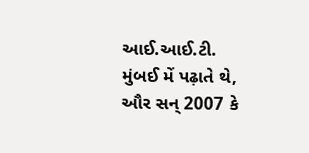આઈ.આઈ.ટી. મુંબઈ મેં પઢ઼ાતે થે, ઔર સન્ 2007 કે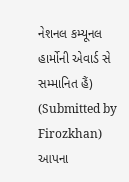નેશનલ કમ્યૂનલ હાર્મોની એવાર્ડ સે સમ્માનિત હૈં)
(Submitted by Firozkhan)
આપના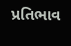પ્રતિભાવ